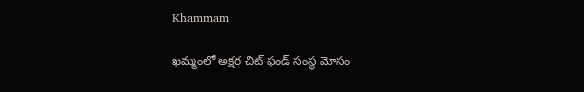Khammam

ఖమ్మంలో అక్షర చిట్ ఫండ్ సంస్థ మోసం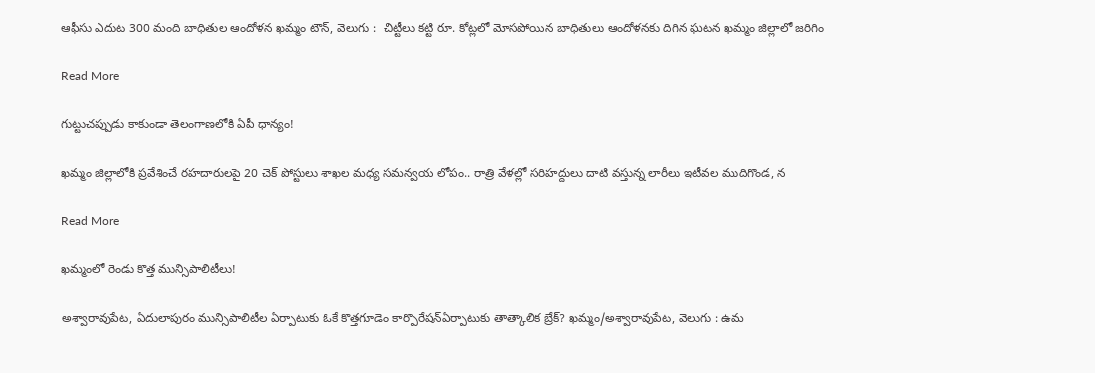ఆఫీసు ఎదుట 300 మంది బాధితుల ఆందోళన ఖమ్మం టౌన్, వెలుగు :  చిట్టీలు కట్టి రూ. కోట్లలో మోసపోయిన బాధితులు ఆందోళనకు దిగిన ఘటన ఖమ్మం జిల్లాలో జరిగిం

Read More

గుట్టుచప్పుడు కాకుండా తెలంగాణలోకి ఏపీ ధాన్యం!

ఖమ్మం జిల్లాలోకి ప్రవేశించే రహదారులపై 20 చెక్ పోస్టులు శాఖల మధ్య సమన్వయ లోపం.. రాత్రి వేళల్లో సరిహద్దులు దాటి వస్తున్న లారీలు ఇటీవల ముదిగొండ, న

Read More

ఖమ్మంలో రెండు కొత్త మున్సిపాలిటీలు!

అశ్వారావుపేట, ఏదులాపురం మున్సిపాలిటీల ఏర్పాటుకు ఓకే కొత్తగూడెం కార్పొరేషన్ఏర్పాటుకు తాత్కాలిక బ్రేక్? ఖమ్మం/అశ్వారావుపేట, వెలుగు : ఉమ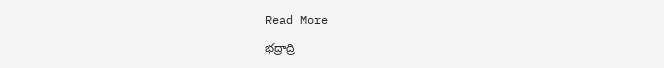Read More

భద్రాద్రి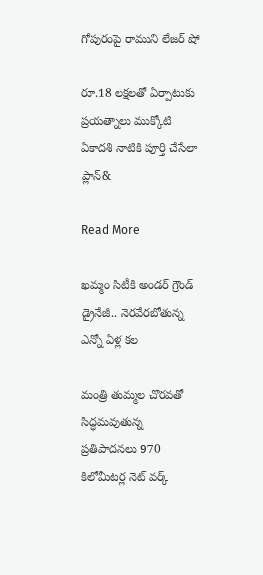గోపురంపై రాముని లేజర్‌‌‌‌‌‌‌‌‌‌‌‌‌‌‌‌‌‌‌‌‌‌‌‌‌‌‌‌‌‌‌‌‌‌‌‌‌‌‌‌‌‌‌‌‌‌‌‌‌‌‌‌‌‌‌‌‌‌‌‌‌‌‌‌ షో

రూ.18 లక్షలతో ఏర్పాటుకు ప్రయత్నాలు ముక్కోటి ఏకాదశి నాటికి పూర్తి చేసేలా ప్లాన్‌‌‌‌‌‌‌‌‌‌‌&

Read More

ఖమ్మం సిటీకి అండర్ గ్రౌండ్ డ్రైనేజీ.. నెరవేరబోతున్న ఎన్నో ఏళ్ల కల

మంత్రి తుమ్మల చొరవతో సిద్ధమవుతున్న ప్రతిపాదనలు 970 కిలోమీటర్ల నెట్ వర్క్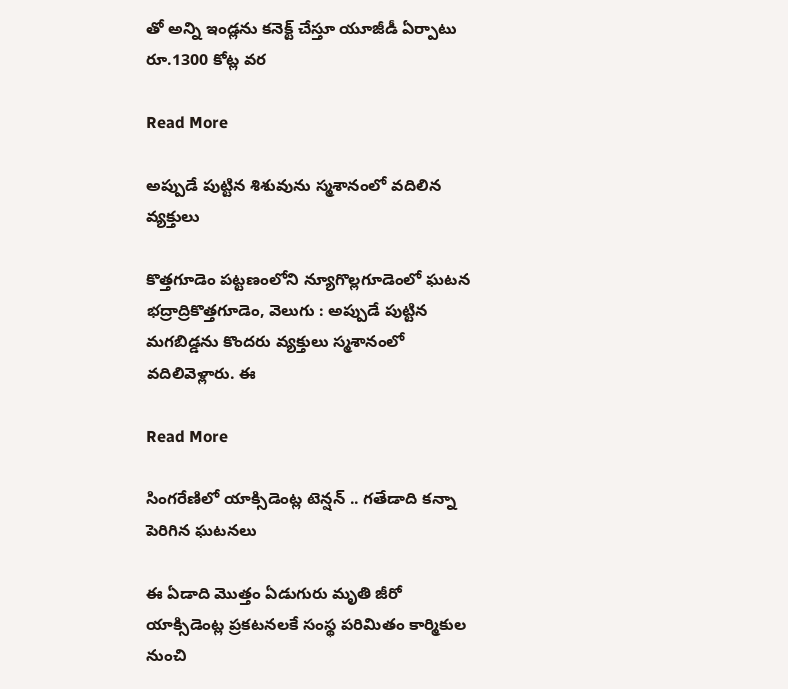తో అన్ని ఇండ్లను కనెక్ట్ చేస్తూ యూజీడీ ఏర్పాటు  రూ.1300 కోట్ల వర

Read More

అప్పుడే పుట్టిన శిశువును స్మశానంలో వదిలిన వ్యక్తులు

కొత్తగూడెం పట్టణంలోని న్యూగొల్లగూడెంలో ఘటన భద్రాద్రికొత్తగూడెం, వెలుగు : అప్పుడే పుట్టిన మగబిడ్డను కొందరు వ్యక్తులు స్మశానంలో వదిలివెళ్లారు. ఈ

Read More

సింగరేణిలో యాక్సిడెంట్ల టెన్షన్ .. గతేడాది కన్నా పెరిగిన ఘటనలు

ఈ ఏడాది మొత్తం ఏడుగురు మృతి జీరో యాక్సిడెంట్ల ప్రకటనలకే సంస్థ పరిమితం కార్మికుల నుంచి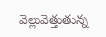వెల్లువెత్తుతున్న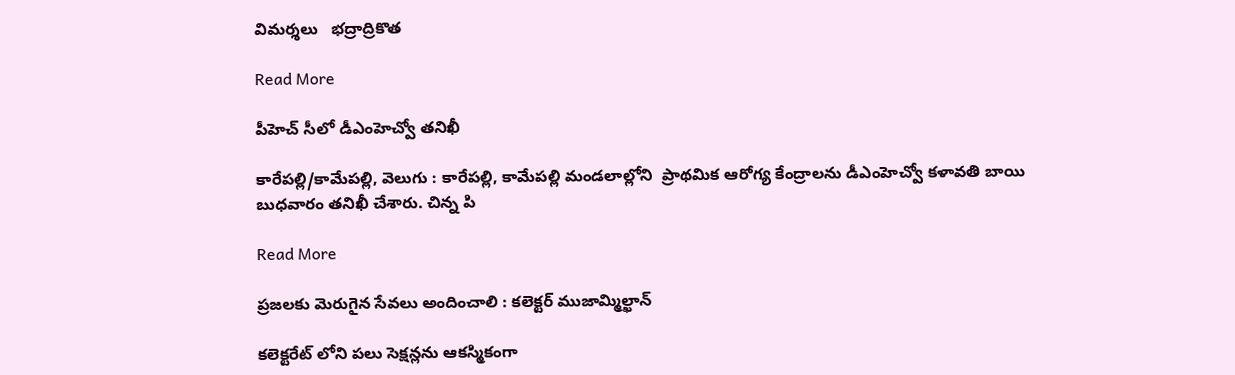విమర్శలు   భద్రాద్రికొత

Read More

పీహెచ్ సీలో డీఎంహెచ్వో తనిఖీ

కారేపల్లి/కామేపల్లి, వెలుగు : కారేపల్లి, కామేపల్లి మండలాల్లోని  ప్రాథమిక ఆరోగ్య కేంద్రాలను డీఎంహెచ్వో కళావతి బాయి బుధవారం తనిఖీ చేశారు. చిన్న పి

Read More

ప్రజలకు మెరుగైన సేవలు అందించాలి : కలెక్టర్ ముజామ్మిల్ఖాన్

కలెక్టరేట్ లోని పలు సెక్షన్లను ఆకస్మికంగా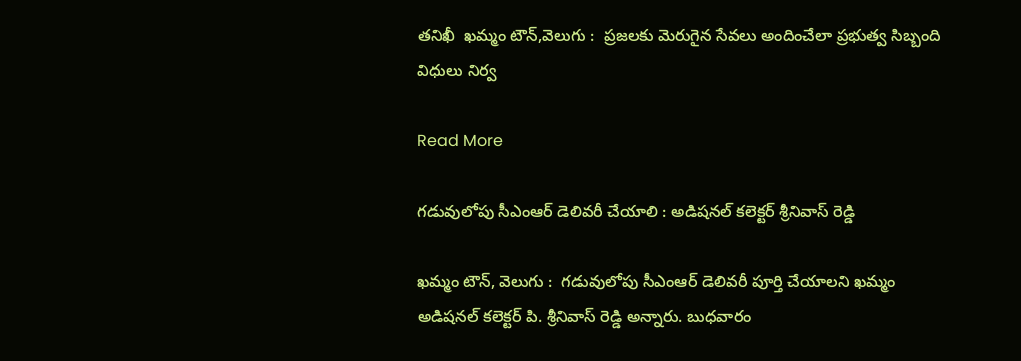తనిఖీ  ఖమ్మం టౌన్,వెలుగు :  ప్రజలకు మెరుగైన సేవలు అందించేలా ప్రభుత్వ సిబ్బంది విధులు నిర్వ

Read More

గడువులోపు సీఎంఆర్ డెలివరీ చేయాలి : అడిషనల్ కలెక్టర్ శ్రీనివాస్ రెడ్డి

ఖమ్మం టౌన్, వెలుగు :  గడువులోపు సీఎంఆర్ డెలివరీ పూర్తి చేయాలని ఖమ్మం అడిషనల్ కలెక్టర్ పి. శ్రీనివాస్ రెడ్డి అన్నారు. బుధవారం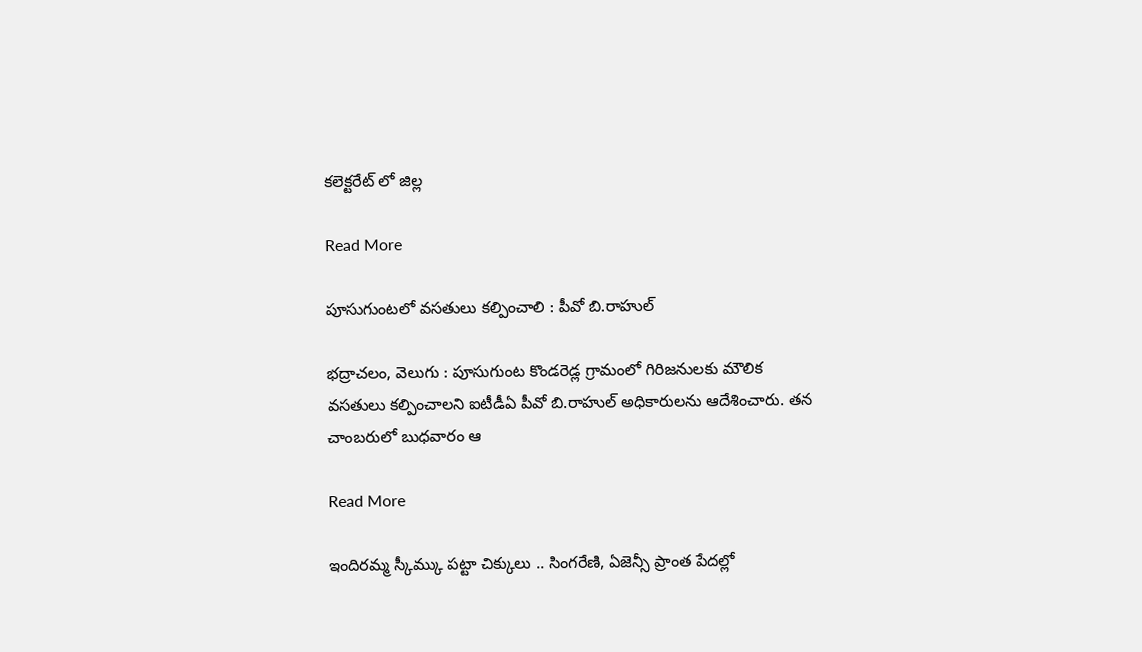కలెక్టరేట్ లో జిల్ల

Read More

పూసుగుంటలో వసతులు కల్పించాలి : పీవో బి.రాహుల్

భద్రాచలం, వెలుగు : పూసుగుంట కొండరెడ్ల గ్రామంలో గిరిజనులకు మౌలిక వసతులు కల్పించాలని ఐటీడీఏ పీవో బి.రాహుల్ అధికారులను ఆదేశించారు. తన చాంబరులో బుధవారం ఆ

Read More

ఇందిరమ్మ స్కీమ్కు పట్టా చిక్కులు .. సింగరేణి, ఏజెన్సీ ప్రాంత పేదల్లో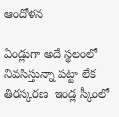ఆందోళన

ఏండ్లుగా అదే స్థలంలో నివసిస్తున్నా పట్టా లేక తిరస్కరణ  ఇండ్ల స్కీంలో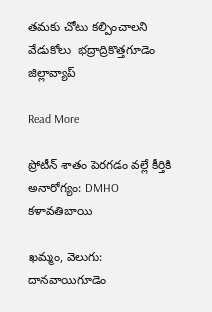తమకు చోటు కల్పించాలని వేడుకోలు  భద్రాద్రికొత్తగూడెం జిల్లావ్యాప్

Read More

ప్రోటీన్‌‌‌‌‌‌‌‌‌‌‌‌‌‌‌‌ శాతం పెరగడం వల్లే కీర్తికి అనారోగ్యం: DMHO కళావతిబాయి

ఖమ్మం, వెలుగు: దానవాయిగూడెం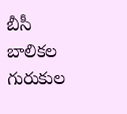బీసీ బాలికల గురుకుల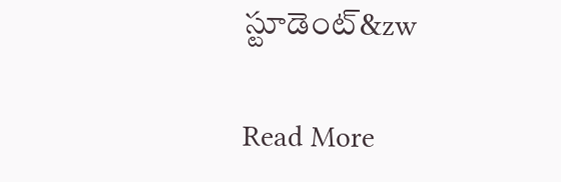స్టూడెంట్‌‌‌‌‌‌‌‌‌‌‌‌‌‌‌&zw

Read More